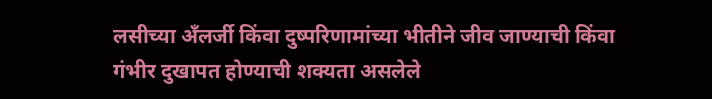लसीच्या अँलर्जी किंवा दुष्परिणामांच्या भीतीने जीव जाण्याची किंवा गंभीर दुखापत होण्याची शक्यता असलेले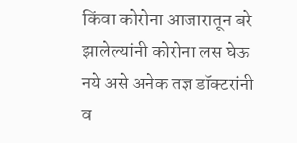किंवा कोरोना आजारातून बरे झालेल्यांनी कोरोना लस घेऊ नये असे अनेक तज्ञ डॉक्टरांनी व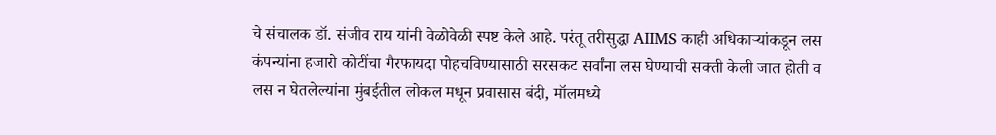चे संचालक डॉ. संजीव राय यांनी वेळोवेळी स्पष्ट केले आहे. परंतू तरीसुद्धा AIIMS काही अधिकाऱ्यांकडून लस कंपन्यांना हजारो कोटींचा गैरफायदा पोहचविण्यासाठी सरसकट सर्वांना लस घेण्याची सक्ती केली जात होती व लस न घेतलेल्यांना मुंबईतील लोकल मधून प्रवासास बंदी, मॉलमध्ये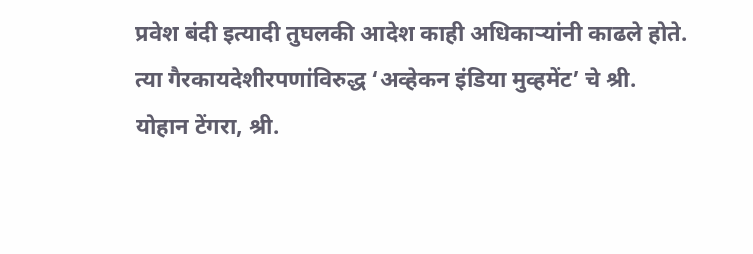प्रवेश बंदी इत्यादी तुघलकी आदेश काही अधिकाऱ्यांनी काढले होते.
त्या गैरकायदेशीरपणांविरुद्ध ‘अव्हेकन इंडिया मुव्हमेंट’ चे श्री. योहान टेंगरा, श्री.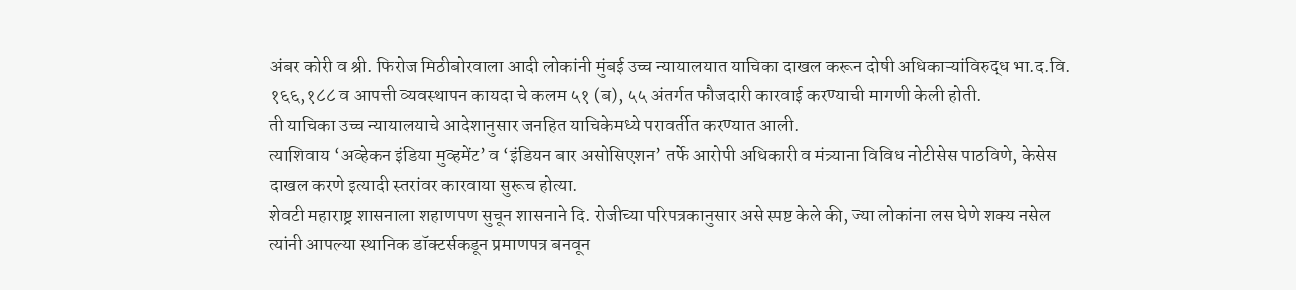अंबर कोरी व श्री. फिरोज मिठीबोरवाला आदी लोकांनी मुंबई उच्च न्यायालयात याचिका दाखल करून दोषी अधिकाऱ्यांविरुद्ध भा.द.वि. १६६,१८८ व आपत्ती व्यवस्थापन कायदा चे कलम ५१ (ब), ५५ अंतर्गत फौजदारी कारवाई करण्याची मागणी केली होती.
ती याचिका उच्च न्यायालयाचे आदेशानुसार जनहित याचिकेमध्ये परावर्तीत करण्यात आली.
त्याशिवाय ‘अव्हेकन इंडिया मुव्हमेंट’ व ‘इंडियन बार असोसिएशन’ तर्फे आरोपी अधिकारी व मंत्र्याना विविध नोटीसेस पाठविणे, केसेस दाखल करणे इत्यादी स्तरांवर कारवाया सुरूच होत्या.
शेवटी महाराष्ट्र शासनाला शहाणपण सुचून शासनाने दि. रोजीच्या परिपत्रकानुसार असे स्पष्ट केले की, ज्या लोकांना लस घेणे शक्य नसेल त्यांनी आपल्या स्थानिक डॉक्टर्सकडून प्रमाणपत्र बनवून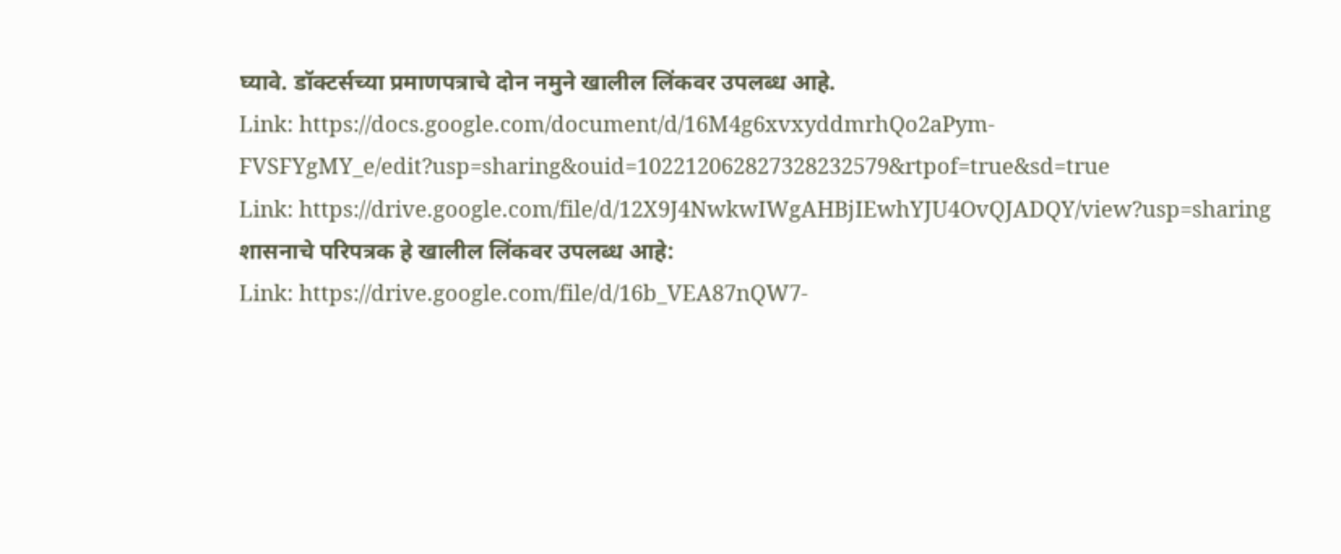घ्यावे. डॉक्टर्सच्या प्रमाणपत्राचे दोन नमुने खालील लिंकवर उपलब्ध आहे.
Link: https://docs.google.com/document/d/16M4g6xvxyddmrhQo2aPym-FVSFYgMY_e/edit?usp=sharing&ouid=102212062827328232579&rtpof=true&sd=true
Link: https://drive.google.com/file/d/12X9J4NwkwIWgAHBjIEwhYJU4OvQJADQY/view?usp=sharing
शासनाचे परिपत्रक हे खालील लिंकवर उपलब्ध आहे:
Link: https://drive.google.com/file/d/16b_VEA87nQW7-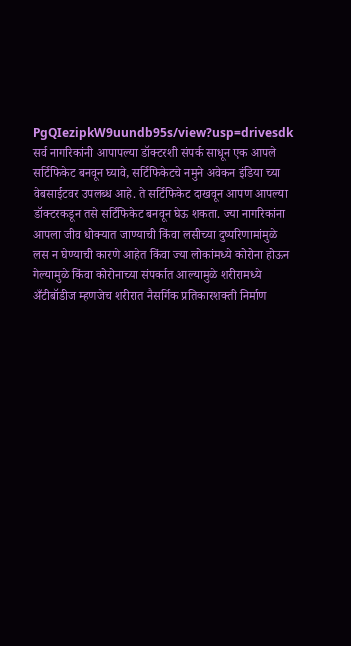PgQIezipkW9uundb95s/view?usp=drivesdk
सर्व नागरिकांनी आपापल्या डॉक्टरशी संपर्क साधून एक आपले सर्टिफिकेट बनवून घ्यावे, सर्टिफिकेटचे नमुने अवेकन इंडिया च्या वेबसाईटवर उपलब्ध आहे. ते सर्टिफिकेट दाखवून आपण आपल्या डॉक्टरकडून तसे सर्टिफिकेट बनवून घेऊ शकता. ज्या नागरिकांना आपला जीव धोक्यात जाण्याची किंवा लसीच्या दुष्परिणामांमुळे लस न घेण्याची कारणे आहेत किंवा ज्या लोकांमध्ये कोरोना होऊन गेल्यामुळे किंवा कोरोनाच्या संपर्कात आल्यामुळे शरीरामध्ये अँटीबॉडीज म्हणजेच शरीरात नैसर्गिक प्रतिकारशक्ती निर्माण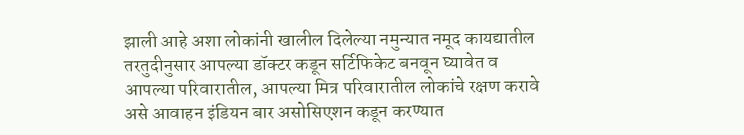झाली आहे अशा लोकांनी खालील दिलेल्या नमुन्यात नमूद कायद्यातील तरतुदीनुसार आपल्या डॉक्टर कडून सर्टिफिकेट बनवून घ्यावेत व आपल्या परिवारातील, आपल्या मित्र परिवारातील लोकांचे रक्षण करावे असे आवाहन इंडियन बार असोसिएशन कडून करण्यात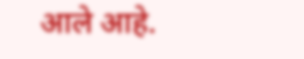आले आहे.